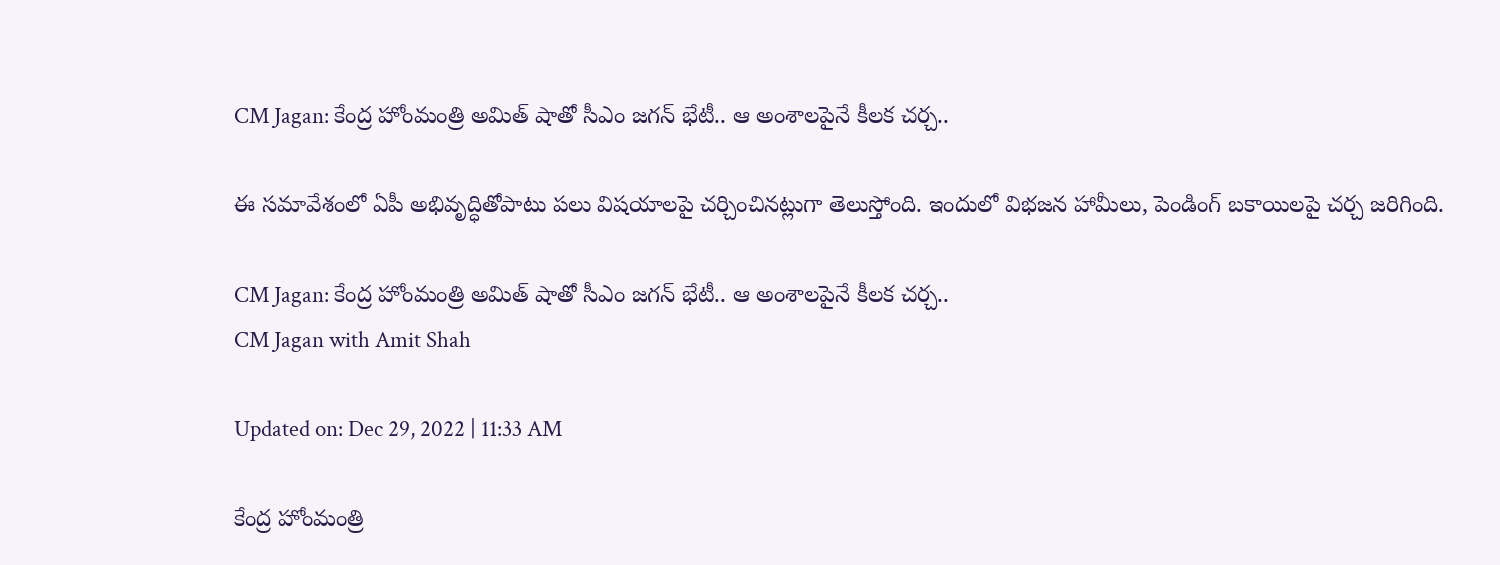CM Jagan: కేంద్ర హోంమంత్రి అమిత్‌ షాతో సీఎం జగన్ భేటీ.. ఆ అంశాలపైనే కీలక చర్చ..

ఈ సమావేశంలో ఏపీ అభివృద్ధితోపాటు పలు విషయాలపై చర్చించినట్లుగా తెలుస్తోంది. ఇందులో విభజన హామీలు, పెండింగ్ బకాయిలపై చర్చ జరిగింది.

CM Jagan: కేంద్ర హోంమంత్రి అమిత్‌ షాతో సీఎం జగన్ భేటీ.. ఆ అంశాలపైనే కీలక చర్చ..
CM Jagan with Amit Shah

Updated on: Dec 29, 2022 | 11:33 AM

కేంద్ర హోంమంత్రి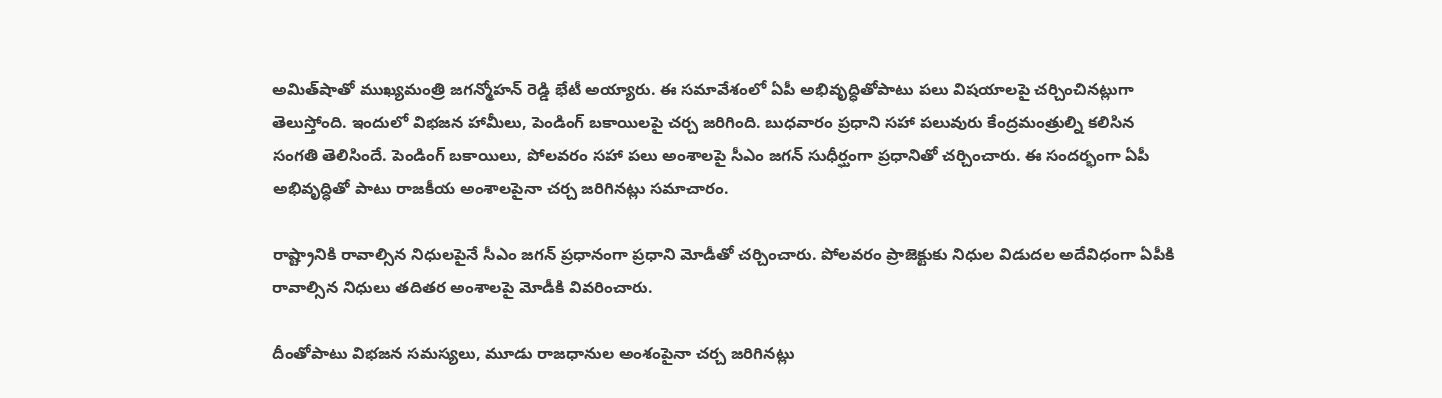అమిత్‌షాతో ముఖ్యమంత్రి జగన్మోహన్ రెడ్డి భేటీ అయ్యారు. ఈ సమావేశంలో ఏపీ అభివృద్ధితోపాటు పలు విషయాలపై చర్చించినట్లుగా తెలుస్తోంది. ఇందులో విభజన హామీలు, పెండింగ్ బకాయిలపై చర్చ జరిగింది. బుధవారం ప్రధాని సహా పలువురు కేంద్రమంత్రుల్ని కలిసిన సంగతి తెలిసిందే. పెండింగ్‌ బకాయిలు, పోలవరం సహా పలు అంశాలపై సీఎం జగన్ సుధీర్ఘంగా ప్రధానితో చర్చించారు. ఈ సందర్భంగా ఏపీ అభివృద్ధితో పాటు రాజకీయ అంశాలపైనా చర్చ జరిగినట్లు సమాచారం.

రాష్ట్రానికి రావాల్సిన నిధులపైనే సీఎం జగన్ ప్రధానంగా ప్రధాని మోడీతో చర్చించారు. పోలవరం ప్రాజెక్టుకు నిధుల విడుదల అదేవిధంగా ఏపీకి రావాల్సిన నిధులు తదితర అంశాలపై మోడీకి వివరించారు.

దీంతోపాటు విభజన సమస్యలు, మూడు రాజధానుల అంశంపైనా చర్చ జరిగినట్లు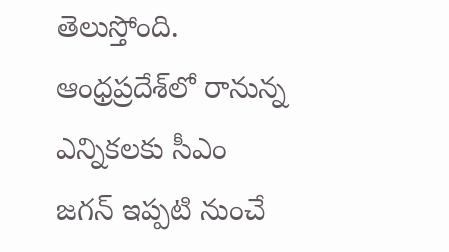తెలుస్తోంది. ఆంధ్రప్రదేశ్‌లో రానున్న ఎన్నికలకు సీఎం జగన్ ఇప్పటి నుంచే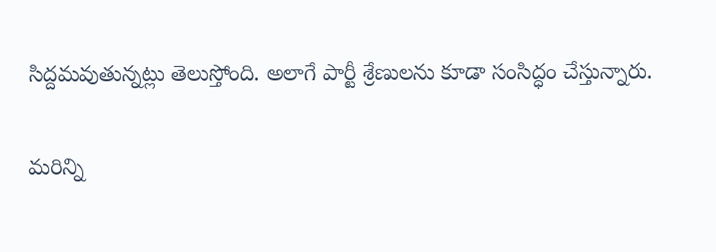సిద్దమవుతున్నట్లు తెలుస్తోంది. అలాగే పార్టీ శ్రేణులను కూడా సంసిద్ధం చేస్తున్నారు.

మరిన్ని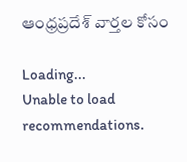ఆంధ్రప్రదేశ్ వార్తల కోసం

Loading...
Unable to load recommendations.